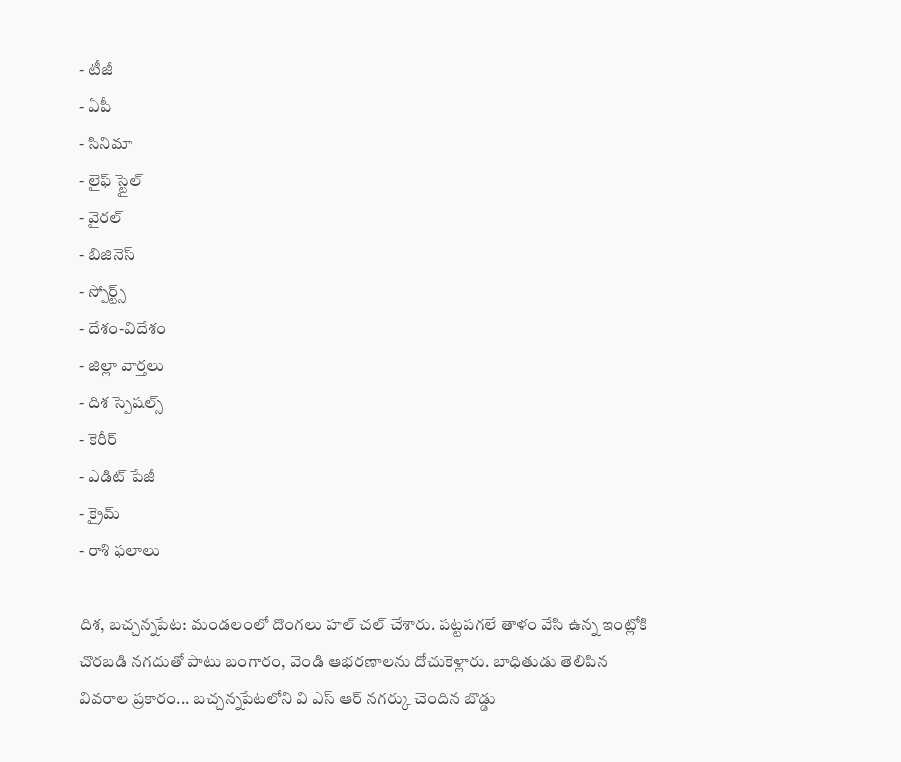- టీజీ
- ఏపీ
- సినిమా
- లైఫ్ స్టైల్
- వైరల్
- బిజినెస్
- స్పోర్ట్స్
- దేశం-విదేశం
- జిల్లా వార్తలు
- దిశ స్పెషల్స్
- కెరీర్
- ఎడిట్ పేజీ
- క్రైమ్
- రాశి ఫలాలు

దిశ, బచ్చన్నపేట: మండలంలో దొంగలు హల్ చల్ చేశారు. పట్టపగలే తాళం వేసి ఉన్న ఇంట్లోకి చొరబడి నగదుతో పాటు బంగారం, వెండి ఆభరణాలను దోచుకెళ్లారు. బాధితుడు తెలిపిన వివరాల ప్రకారం... బచ్చన్నపేటలోని వి ఎస్ ఆర్ నగర్కు చెందిన బొడ్డు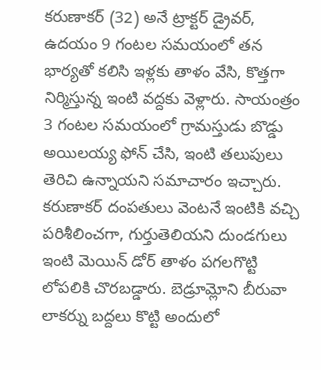కరుణాకర్ (32) అనే ట్రాక్టర్ డ్రైవర్, ఉదయం 9 గంటల సమయంలో తన భార్యతో కలిసి ఇళ్లకు తాళం వేసి, కొత్తగా నిర్మిస్తున్న ఇంటి వద్దకు వెళ్లారు. సాయంత్రం 3 గంటల సమయంలో గ్రామస్తుడు బొడ్డు అయిలయ్య ఫోన్ చేసి, ఇంటి తలుపులు తెరిచి ఉన్నాయని సమాచారం ఇచ్చారు. కరుణాకర్ దంపతులు వెంటనే ఇంటికి వచ్చి పరిశీలించగా, గుర్తుతెలియని దుండగులు ఇంటి మెయిన్ డోర్ తాళం పగలగొట్టి లోపలికి చొరబడ్డారు. బెడ్రూమ్లోని బీరువా లాకర్ను బద్దలు కొట్టి అందులో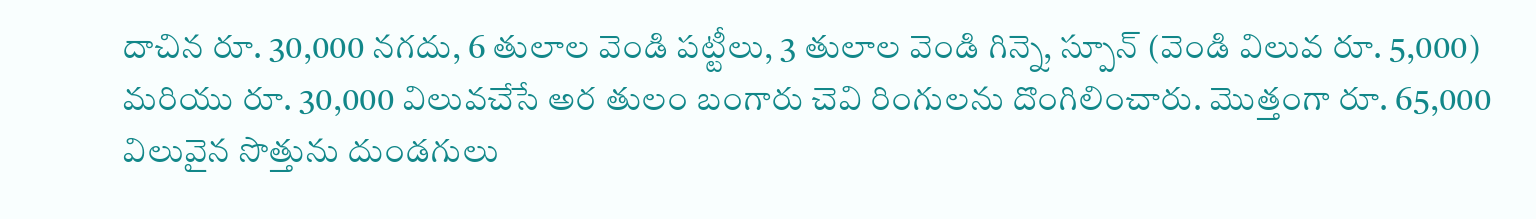దాచిన రూ. 30,000 నగదు, 6 తులాల వెండి పట్టీలు, 3 తులాల వెండి గిన్నె, స్పూన్ (వెండి విలువ రూ. 5,000) మరియు రూ. 30,000 విలువచేసే అర తులం బంగారు చెవి రింగులను దొంగిలించారు. మొత్తంగా రూ. 65,000 విలువైన సొత్తును దుండగులు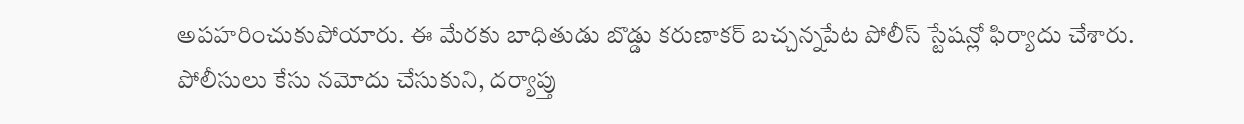అపహరించుకుపోయారు. ఈ మేరకు బాధితుడు బొడ్డు కరుణాకర్ బచ్చన్నపేట పోలీస్ స్టేషన్లో ఫిర్యాదు చేశారు. పోలీసులు కేసు నమోదు చేసుకుని, దర్యాప్తు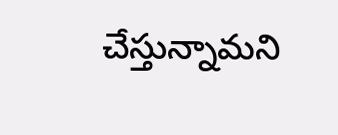చేస్తున్నామని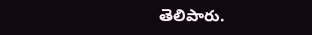తెలిపారు.